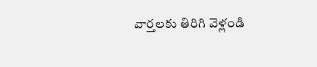వార్తలకు తిరిగి వెళ్లండి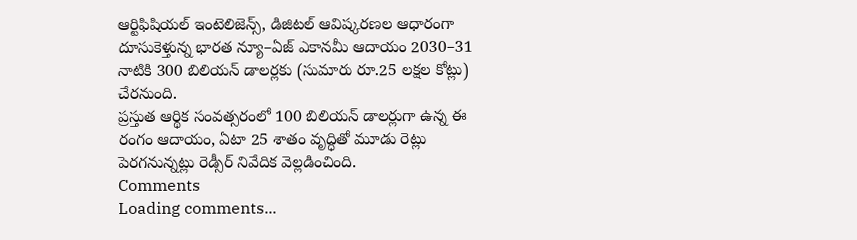ఆర్టిఫిషియల్ ఇంటెలిజెన్స్, డిజిటల్ ఆవిష్కరణల ఆధారంగా దూసుకెళ్తున్న భారత న్యూ–ఏజ్ ఎకానమీ ఆదాయం 2030–31 నాటికి 300 బిలియన్ డాలర్లకు (సుమారు రూ.25 లక్షల కోట్లు) చేరనుంది.
ప్రస్తుత ఆర్థిక సంవత్సరంలో 100 బిలియన్ డాలర్లుగా ఉన్న ఈ రంగం ఆదాయం, ఏటా 25 శాతం వృద్ధితో మూడు రెట్లు పెరగనున్నట్లు రెడ్సీర్ నివేదిక వెల్లడించింది.
Comments
Loading comments...